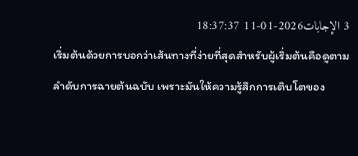3 الإجابات2026-01-11 18:37:37
เริ่มต้นด้วยการบอกว่าเส้นทางที่ง่ายที่สุดสำหรับผู้เริ่มต้นคือดูตามลำดับการฉายต้นฉบับ เพราะมันให้ความรู้สึกการเติบโตของ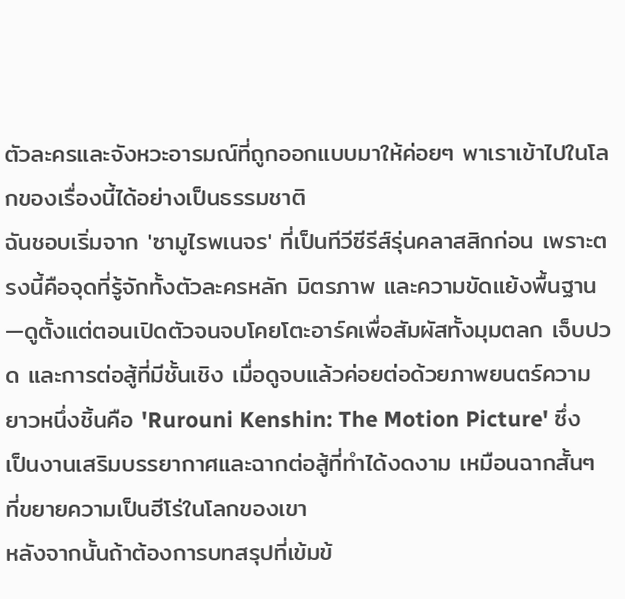ตัวละครและจังหวะอารมณ์ที่ถูกออกแบบมาให้ค่อยๆ พาเราเข้าไปในโลกของเรื่องนี้ได้อย่างเป็นธรรมชาติ
ฉันชอบเริ่มจาก 'ซามูไรพเนจร' ที่เป็นทีวีซีรีส์รุ่นคลาสสิกก่อน เพราะตรงนี้คือจุดที่รู้จักทั้งตัวละครหลัก มิตรภาพ และความขัดแย้งพื้นฐาน—ดูตั้งแต่ตอนเปิดตัวจนจบโคยโตะอาร์คเพื่อสัมผัสทั้งมุมตลก เจ็บปวด และการต่อสู้ที่มีชั้นเชิง เมื่อดูจบแล้วค่อยต่อด้วยภาพยนตร์ความยาวหนึ่งชิ้นคือ 'Rurouni Kenshin: The Motion Picture' ซึ่งเป็นงานเสริมบรรยากาศและฉากต่อสู้ที่ทำได้งดงาม เหมือนฉากสั้นๆ ที่ขยายความเป็นฮีโร่ในโลกของเขา
หลังจากนั้นถ้าต้องการบทสรุปที่เข้มข้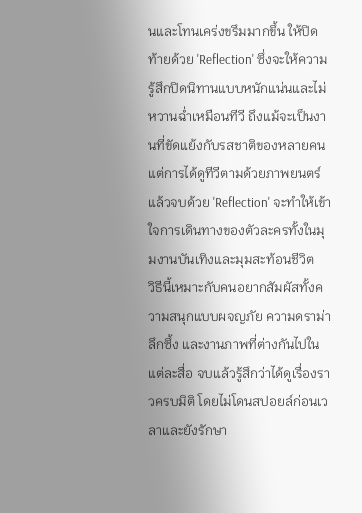นและโทนเคร่งขรึมมากขึ้น ให้ปิดท้ายด้วย 'Reflection' ซึ่งจะให้ความรู้สึกปิดนิทานแบบหนักแน่นและไม่หวานฉ่ำเหมือนทีวี ถึงแม้จะเป็นงานที่ขัดแย้งกับรสชาติของหลายคน แต่การได้ดูทีวีตามด้วยภาพยนตร์แล้วจบด้วย 'Reflection' จะทำให้เข้าใจการเดินทางของตัวละครทั้งในมุมงานบันเทิงและมุมสะท้อนชีวิต
วิธีนี้เหมาะกับคนอยากสัมผัสทั้งความสนุกแบบผจญภัย ความดราม่าลึกซึ้ง และงานภาพที่ต่างกันไปในแต่ละสื่อ จบแล้วรู้สึกว่าได้ดูเรื่องราวครบมิติ โดยไม่โดนสปอยล์ก่อนเวลาและยังรักษา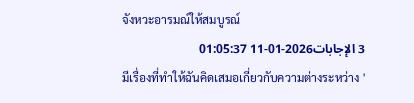จังหวะอารมณ์ให้สมบูรณ์
3 الإجابات2026-01-11 01:05:37
มีเรื่องที่ทำให้ฉันคิดเสมอเกี่ยวกับความต่างระหว่าง '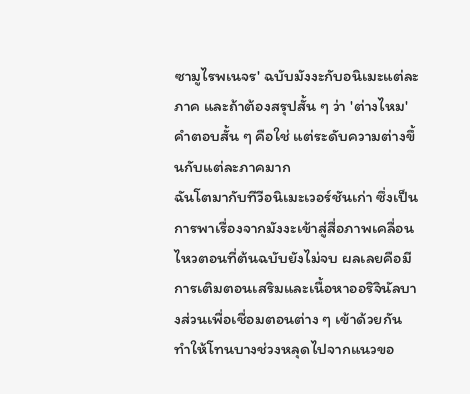ซามูไรพเนจร' ฉบับมังงะกับอนิเมะแต่ละภาค และถ้าต้องสรุปสั้น ๆ ว่า 'ต่างไหม' คำตอบสั้น ๆ คือใช่ แต่ระดับความต่างขึ้นกับแต่ละภาคมาก
ฉันโตมากับทีวีอนิเมะเวอร์ชันเก่า ซึ่งเป็นการพาเรื่องจากมังงะเข้าสู่สื่อภาพเคลื่อนไหวตอนที่ต้นฉบับยังไม่จบ ผลเลยคือมีการเติมตอนเสริมและเนื้อหาออริจินัลบางส่วนเพื่อเชื่อมตอนต่าง ๆ เข้าด้วยกัน ทำให้โทนบางช่วงหลุดไปจากแนวขอ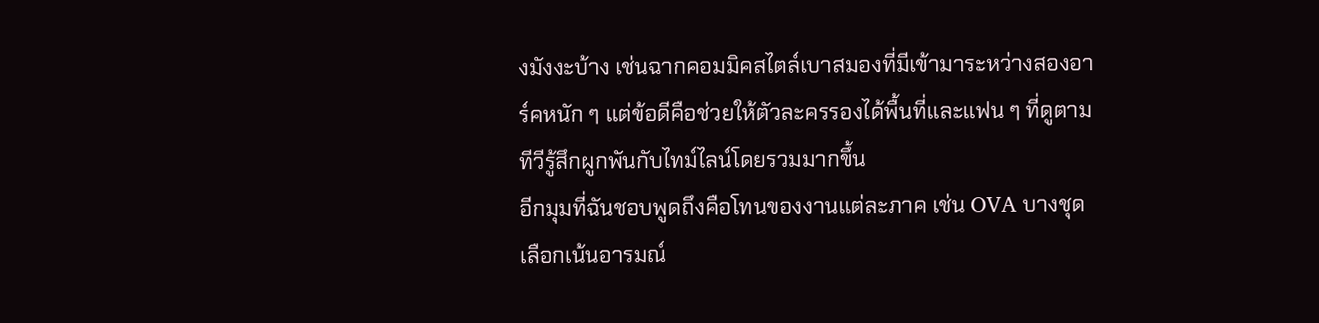งมังงะบ้าง เช่นฉากคอมมิคสไตล์เบาสมองที่มีเข้ามาระหว่างสองอาร์คหนัก ๆ แต่ข้อดีคือช่วยให้ตัวละครรองได้พื้นที่และแฟน ๆ ที่ดูตามทีวีรู้สึกผูกพันกับไทม์ไลน์โดยรวมมากขึ้น
อีกมุมที่ฉันชอบพูดถึงคือโทนของงานแต่ละภาค เช่น OVA บางชุดเลือกเน้นอารมณ์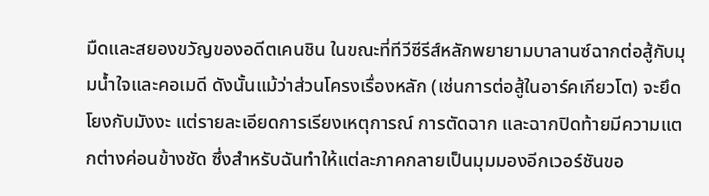มืดและสยองขวัญของอดีตเคนชิน ในขณะที่ทีวีซีรีส์หลักพยายามบาลานซ์ฉากต่อสู้กับมุมน้ำใจและคอเมดี ดังนั้นแม้ว่าส่วนโครงเรื่องหลัก (เช่นการต่อสู้ในอาร์คเกียวโต) จะยึดโยงกับมังงะ แต่รายละเอียดการเรียงเหตุการณ์ การตัดฉาก และฉากปิดท้ายมีความแตกต่างค่อนข้างชัด ซึ่งสำหรับฉันทำให้แต่ละภาคกลายเป็นมุมมองอีกเวอร์ชันขอ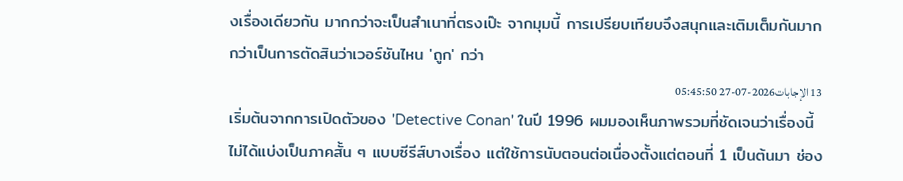งเรื่องเดียวกัน มากกว่าจะเป็นสำเนาที่ตรงเป๊ะ จากมุมนี้ การเปรียบเทียบจึงสนุกและเติมเต็มกันมากกว่าเป็นการตัดสินว่าเวอร์ชันไหน 'ถูก' กว่า
13 الإجابات2026-07-27 05:45:50
เริ่มต้นจากการเปิดตัวของ 'Detective Conan' ในปี 1996 ผมมองเห็นภาพรวมที่ชัดเจนว่าเรื่องนี้ไม่ได้แบ่งเป็นภาคสั้น ๆ แบบซีรีส์บางเรื่อง แต่ใช้การนับตอนต่อเนื่องตั้งแต่ตอนที่ 1 เป็นต้นมา ช่อง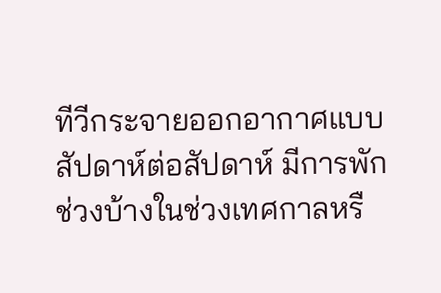ทีวีกระจายออกอากาศแบบสัปดาห์ต่อสัปดาห์ มีการพักช่วงบ้างในช่วงเทศกาลหรื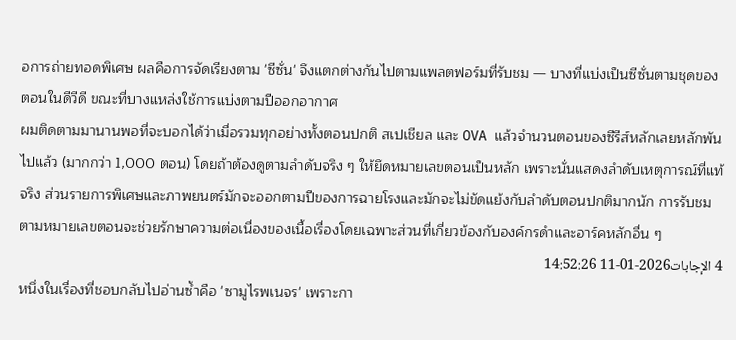อการถ่ายทอดพิเศษ ผลคือการจัดเรียงตาม 'ซีซั่น' จึงแตกต่างกันไปตามแพลตฟอร์มที่รับชม — บางที่แบ่งเป็นซีซั่นตามชุดของตอนในดีวีดี ขณะที่บางแหล่งใช้การแบ่งตามปีออกอากาศ
ผมติดตามมานานพอที่จะบอกได้ว่าเมื่อรวมทุกอย่างทั้งตอนปกติ สเปเชียล และ OVA แล้วจำนวนตอนของซีรีส์หลักเลยหลักพันไปแล้ว (มากกว่า 1,000 ตอน) โดยถ้าต้องดูตามลำดับจริง ๆ ให้ยึดหมายเลขตอนเป็นหลัก เพราะนั่นแสดงลำดับเหตุการณ์ที่แท้จริง ส่วนรายการพิเศษและภาพยนตร์มักจะออกตามปีของการฉายโรงและมักจะไม่ขัดแย้งกับลำดับตอนปกติมากนัก การรับชมตามหมายเลขตอนจะช่วยรักษาความต่อเนื่องของเนื้อเรื่องโดยเฉพาะส่วนที่เกี่ยวข้องกับองค์กรดำและอาร์คหลักอื่น ๆ
4 الإجابات2026-01-11 14:52:26
หนึ่งในเรื่องที่ชอบกลับไปอ่านซ้ำคือ 'ซามูไรพเนจร' เพราะกา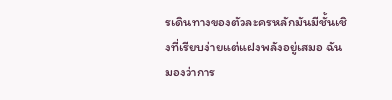รเดินทางของตัวละครหลักมันมีชั้นเชิงที่เรียบง่ายแต่แฝงพลังอยู่เสมอ ฉันมองว่าการ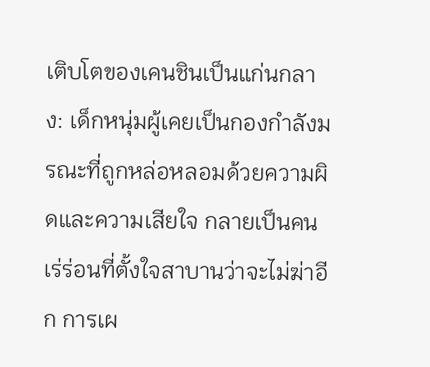เติบโตของเคนชินเป็นแก่นกลาง: เด็กหนุ่มผู้เคยเป็นกองกำลังมรณะที่ถูกหล่อหลอมด้วยความผิดและความเสียใจ กลายเป็นคนเร่ร่อนที่ตั้งใจสาบานว่าจะไม่ฆ่าอีก การเผ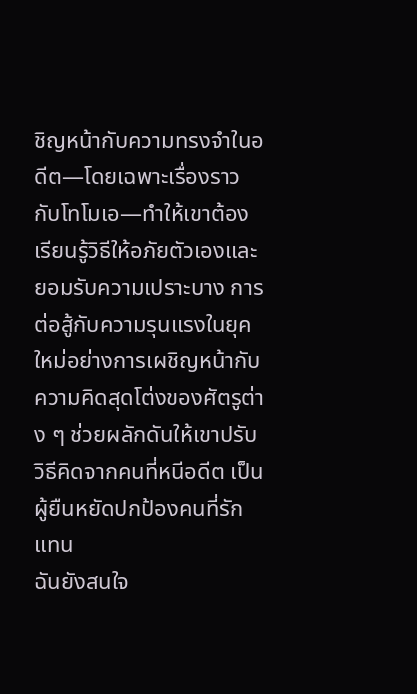ชิญหน้ากับความทรงจำในอดีต—โดยเฉพาะเรื่องราวกับโทโมเอ—ทำให้เขาต้องเรียนรู้วิธีให้อภัยตัวเองและยอมรับความเปราะบาง การต่อสู้กับความรุนแรงในยุคใหม่อย่างการเผชิญหน้ากับความคิดสุดโต่งของศัตรูต่าง ๆ ช่วยผลักดันให้เขาปรับวิธีคิดจากคนที่หนีอดีต เป็นผู้ยืนหยัดปกป้องคนที่รักแทน
ฉันยังสนใจ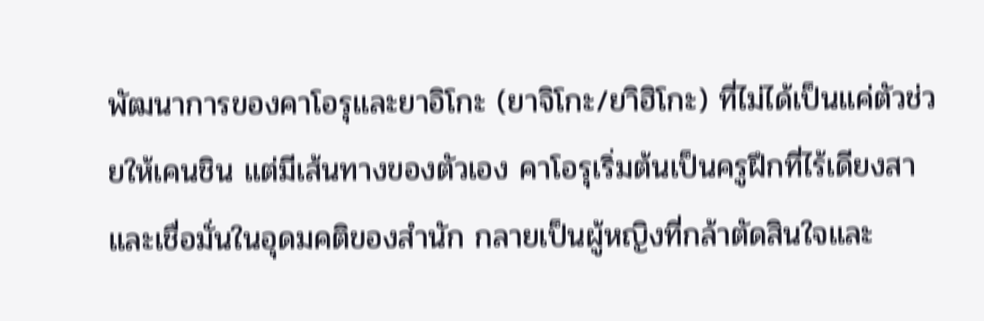พัฒนาการของคาโอรุและยาอิโกะ (ยาจิโกะ/ยาิฮิโกะ) ที่ไม่ได้เป็นแค่ตัวช่วยให้เคนชิน แต่มีเส้นทางของตัวเอง คาโอรุเริ่มต้นเป็นครูฝึกที่ไร้เดียงสาและเชื่อมั่นในอุดมคติของสำนัก กลายเป็นผู้หญิงที่กล้าตัดสินใจและ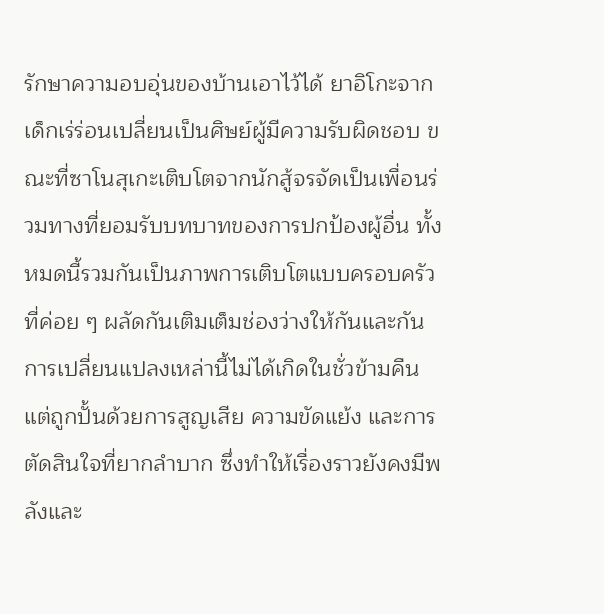รักษาความอบอุ่นของบ้านเอาไว้ได้ ยาอิโกะจากเด็กเร่ร่อนเปลี่ยนเป็นศิษย์ผู้มีความรับผิดชอบ ขณะที่ซาโนสุเกะเติบโตจากนักสู้จรจัดเป็นเพื่อนร่วมทางที่ยอมรับบทบาทของการปกป้องผู้อื่น ทั้งหมดนี้รวมกันเป็นภาพการเติบโตแบบครอบครัวที่ค่อย ๆ ผลัดกันเติมเต็มช่องว่างให้กันและกัน การเปลี่ยนแปลงเหล่านี้ไม่ได้เกิดในชั่วข้ามคืน แต่ถูกปั้นด้วยการสูญเสีย ความขัดแย้ง และการตัดสินใจที่ยากลำบาก ซึ่งทำให้เรื่องราวยังคงมีพลังและ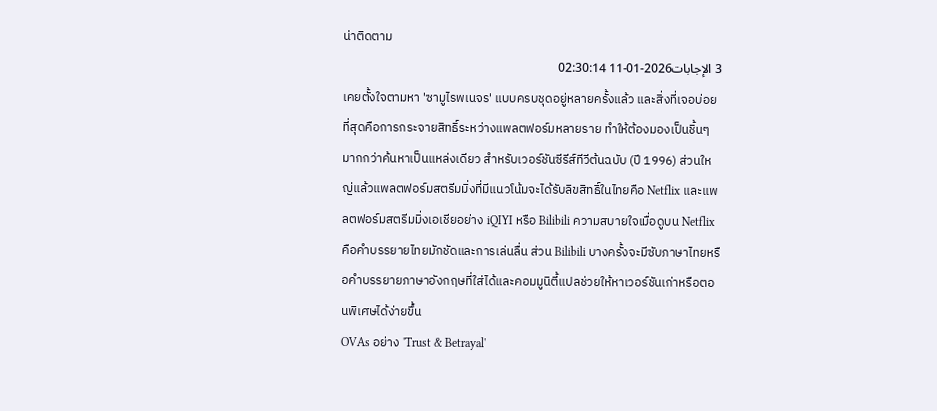น่าติดตาม
3 الإجابات2026-01-11 02:30:14
เคยตั้งใจตามหา 'ซามูไรพเนจร' แบบครบชุดอยู่หลายครั้งแล้ว และสิ่งที่เจอบ่อยที่สุดคือการกระจายสิทธิ์ระหว่างแพลตฟอร์มหลายราย ทำให้ต้องมองเป็นชิ้นๆ มากกว่าค้นหาเป็นแหล่งเดียว สำหรับเวอร์ชันซีรีส์ทีวีต้นฉบับ (ปี 1996) ส่วนใหญ่แล้วแพลตฟอร์มสตรีมมิ่งที่มีแนวโน้มจะได้รับลิขสิทธิ์ในไทยคือ Netflix และแพลตฟอร์มสตรีมมิ่งเอเชียอย่าง iQIYI หรือ Bilibili ความสบายใจเมื่อดูบน Netflix คือคำบรรยายไทยมักชัดและการเล่นลื่น ส่วน Bilibili บางครั้งจะมีซับภาษาไทยหรือคำบรรยายภาษาอังกฤษที่ใส่ได้และคอมมูนิตี้แปลช่วยให้หาเวอร์ชันเก่าหรือตอนพิเศษได้ง่ายขึ้น
OVAs อย่าง 'Trust & Betrayal'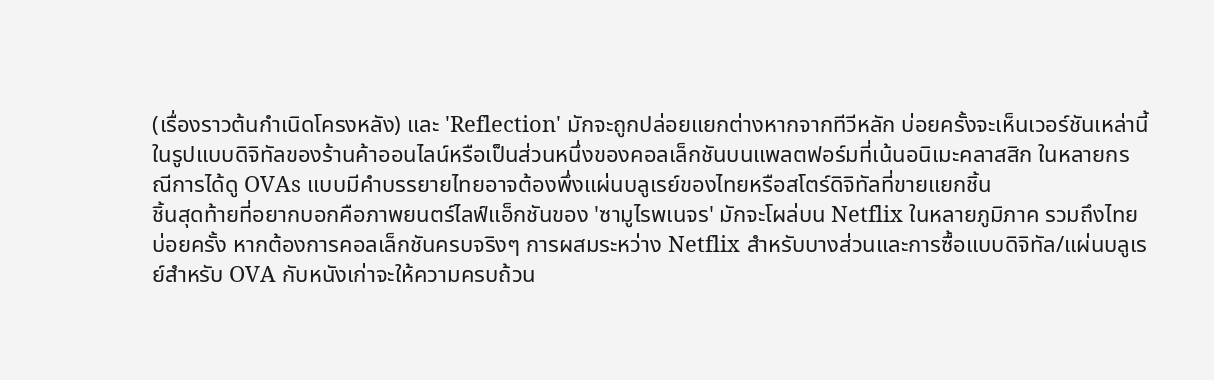(เรื่องราวต้นกำเนิดโครงหลัง) และ 'Reflection' มักจะถูกปล่อยแยกต่างหากจากทีวีหลัก บ่อยครั้งจะเห็นเวอร์ชันเหล่านี้ในรูปแบบดิจิทัลของร้านค้าออนไลน์หรือเป็นส่วนหนึ่งของคอลเล็กชันบนแพลตฟอร์มที่เน้นอนิเมะคลาสสิก ในหลายกรณีการได้ดู OVAs แบบมีคำบรรยายไทยอาจต้องพึ่งแผ่นบลูเรย์ของไทยหรือสโตร์ดิจิทัลที่ขายแยกชิ้น
ชิ้นสุดท้ายที่อยากบอกคือภาพยนตร์ไลฟ์แอ็กชันของ 'ซามูไรพเนจร' มักจะโผล่บน Netflix ในหลายภูมิภาค รวมถึงไทยบ่อยครั้ง หากต้องการคอลเล็กชันครบจริงๆ การผสมระหว่าง Netflix สำหรับบางส่วนและการซื้อแบบดิจิทัล/แผ่นบลูเรย์สำหรับ OVA กับหนังเก่าจะให้ความครบถ้วน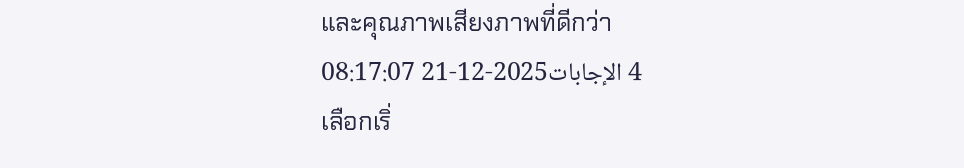และคุณภาพเสียงภาพที่ดีกว่า
4 الإجابات2025-12-21 08:17:07
เลือกเริ่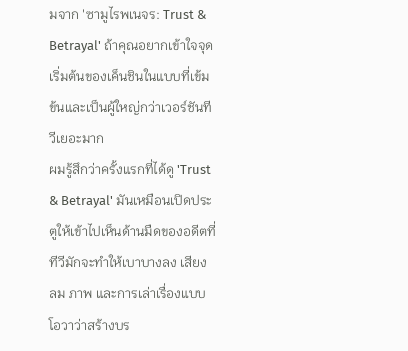มจาก 'ซามูไรพเนจร: Trust & Betrayal' ถ้าคุณอยากเข้าใจจุดเริ่มต้นของเค็นชินในแบบที่เข้มข้นและเป็นผู้ใหญ่กว่าเวอร์ชันทีวีเยอะมาก
ผมรู้สึกว่าครั้งแรกที่ได้ดู 'Trust & Betrayal' มันเหมือนเปิดประตูให้เข้าไปเห็นด้านมืดของอดีตที่ทีวีมักจะทำให้เบาบางลง เสียง ลม ภาพ และการเล่าเรื่องแบบโอวาว่าสร้างบร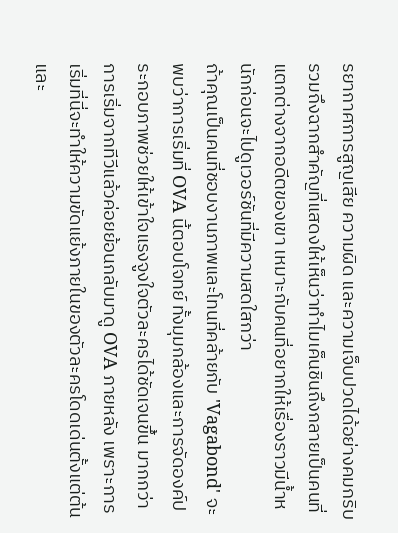รยากาศการสูญเสีย ความผิด และความเจ็บปวดได้อย่างคมกริบ รวมถึงฉากสำคัญที่แสดงให้เห็นว่าทำไมเค็นชินถึงกลายเป็นคนที่แตกต่างจากอดีตของเขา เหมาะกับคนที่อยากให้เรื่องราวมีน้ำหนักก่อนจะไปดูเวอร์ชันที่มีความสดใสกว่า
ถ้าคุณเป็นคนที่ชอบงานภาพและโทนที่คล้ายกับ 'Vagabond' จะพบว่าการเริ่มที่ OVA นี้ตอบโจทย์ ทั้งมุมกล้องและการจัดองค์ประกอบภาพช่วยให้เข้าใจแรงจูงใจตัวละครได้ชัดเจนขึ้น มากกว่าการเริ่มจากทีวีแล้วค่อยย้อนกลับมาดู OVA ภายหลัง เพราะการเริ่มที่นี่จะทำให้ความขัดแย้งภายในของตัวละครโดดเด่นตั้งแต่ต้น และ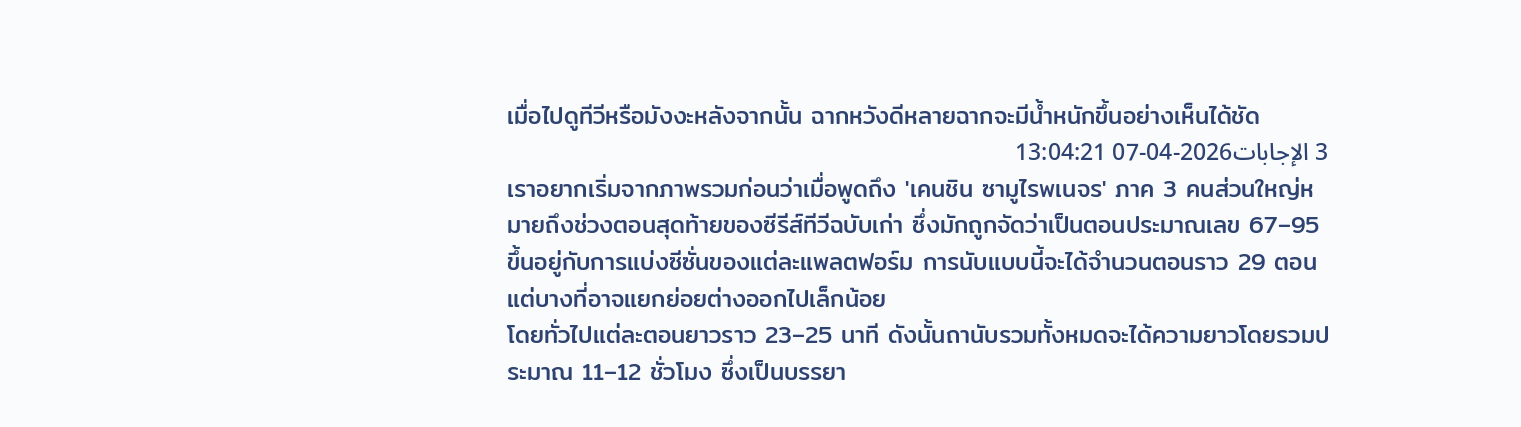เมื่อไปดูทีวีหรือมังงะหลังจากนั้น ฉากหวังดีหลายฉากจะมีน้ำหนักขึ้นอย่างเห็นได้ชัด
3 الإجابات2026-04-07 13:04:21
เราอยากเริ่มจากภาพรวมก่อนว่าเมื่อพูดถึง 'เคนชิน ซามูไรพเนจร' ภาค 3 คนส่วนใหญ่หมายถึงช่วงตอนสุดท้ายของซีรีส์ทีวีฉบับเก่า ซึ่งมักถูกจัดว่าเป็นตอนประมาณเลข 67–95 ขึ้นอยู่กับการแบ่งซีซั่นของแต่ละแพลตฟอร์ม การนับแบบนี้จะได้จำนวนตอนราว 29 ตอน แต่บางที่อาจแยกย่อยต่างออกไปเล็กน้อย
โดยทั่วไปแต่ละตอนยาวราว 23–25 นาที ดังนั้นถานับรวมทั้งหมดจะได้ความยาวโดยรวมประมาณ 11–12 ชั่วโมง ซึ่งเป็นบรรยา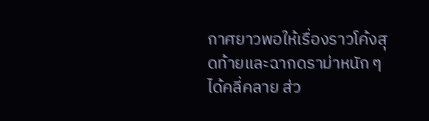กาศยาวพอให้เรื่องราวโค้งสุดท้ายและฉากดราม่าหนัก ๆ ได้คลี่คลาย ส่ว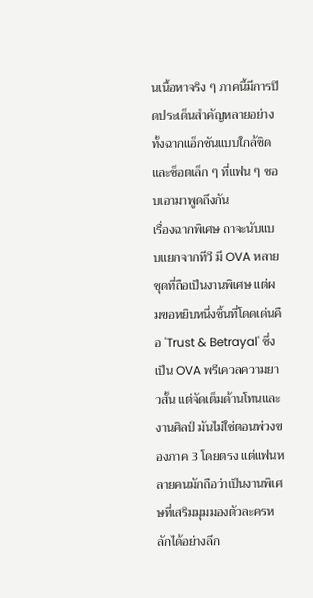นเนื้อหาจริง ๆ ภาคนี้มีการปิดประเด็นสำคัญหลายอย่าง ทั้งฉากแอ็กชันแบบใกล้ชิดและช็อตเล็ก ๆ ที่แฟน ๆ ชอบเอามาพูดถึงกัน
เรื่องฉากพิเศษ ถาจะนับแบบแยกจากทีวี มี OVA หลายชุดที่ถือเป็นงานพิเศษ แต่ผมขอหยิบหนึ่งชิ้นที่โดดเด่นคือ 'Trust & Betrayal' ซึ่งเป็น OVA พรีเควลความยาวสั้น แต่จัดเต็มด้านโทนและงานศิลป์ มันไม่ใช่ตอนพ่วงของภาค 3 โดยตรง แต่แฟนหลายคนมักถือว่าเป็นงานพิเศษที่เสริมมุมมองตัวละครหลักได้อย่างลึก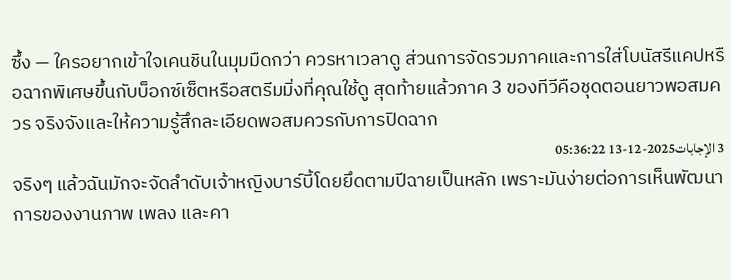ซึ้ง — ใครอยากเข้าใจเคนชินในมุมมืดกว่า ควรหาเวลาดู ส่วนการจัดรวมภาคและการใส่โบนัสรีแคปหรือฉากพิเศษขึ้นกับบ็อกซ์เซ็ตหรือสตรีมมิ่งที่คุณใช้ดู สุดท้ายแล้วภาค 3 ของทีวีคือชุดตอนยาวพอสมควร จริงจังและให้ความรู้สึกละเอียดพอสมควรกับการปิดฉาก
3 الإجابات2025-12-13 05:36:22
จริงๆ แล้วฉันมักจะจัดลำดับเจ้าหญิงบาร์บี้โดยยึดตามปีฉายเป็นหลัก เพราะมันง่ายต่อการเห็นพัฒนาการของงานภาพ เพลง และคา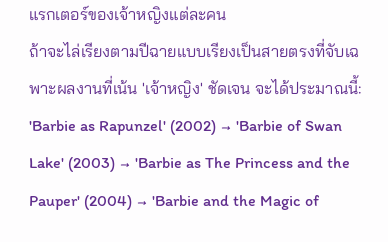แรกเตอร์ของเจ้าหญิงแต่ละคน
ถ้าจะไล่เรียงตามปีฉายแบบเรียงเป็นสายตรงที่จับเฉพาะผลงานที่เน้น 'เจ้าหญิง' ชัดเจน จะได้ประมาณนี้: 'Barbie as Rapunzel' (2002) → 'Barbie of Swan Lake' (2003) → 'Barbie as The Princess and the Pauper' (2004) → 'Barbie and the Magic of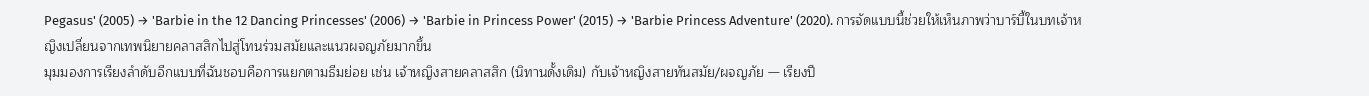Pegasus' (2005) → 'Barbie in the 12 Dancing Princesses' (2006) → 'Barbie in Princess Power' (2015) → 'Barbie Princess Adventure' (2020). การจัดแบบนี้ช่วยให้เห็นภาพว่าบาร์บี้ในบทเจ้าหญิงเปลี่ยนจากเทพนิยายคลาสสิกไปสู่โทนร่วมสมัยและแนวผจญภัยมากขึ้น
มุมมองการเรียงลำดับอีกแบบที่ฉันชอบคือการแยกตามธีมย่อย เช่น เจ้าหญิงสายคลาสสิก (นิทานดั้งเดิม) กับเจ้าหญิงสายทันสมัย/ผจญภัย — เรียงปี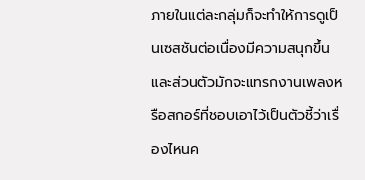ภายในแต่ละกลุ่มก็จะทำให้การดูเป็นเซสชันต่อเนื่องมีความสนุกขึ้น และส่วนตัวมักจะแทรกงานเพลงหรือสกอร์ที่ชอบเอาไว้เป็นตัวชี้ว่าเรื่องไหนค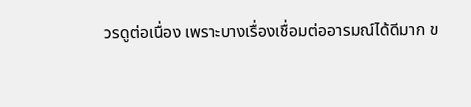วรดูต่อเนื่อง เพราะบางเรื่องเชื่อมต่ออารมณ์ได้ดีมาก ข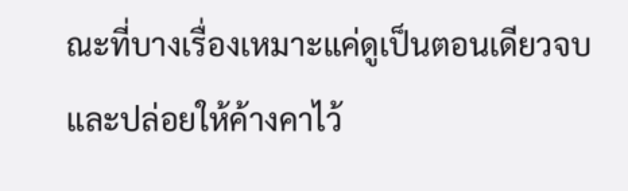ณะที่บางเรื่องเหมาะแค่ดูเป็นตอนเดียวจบและปล่อยให้ค้างคาไว้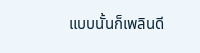แบบนั้นก็เพลินดี